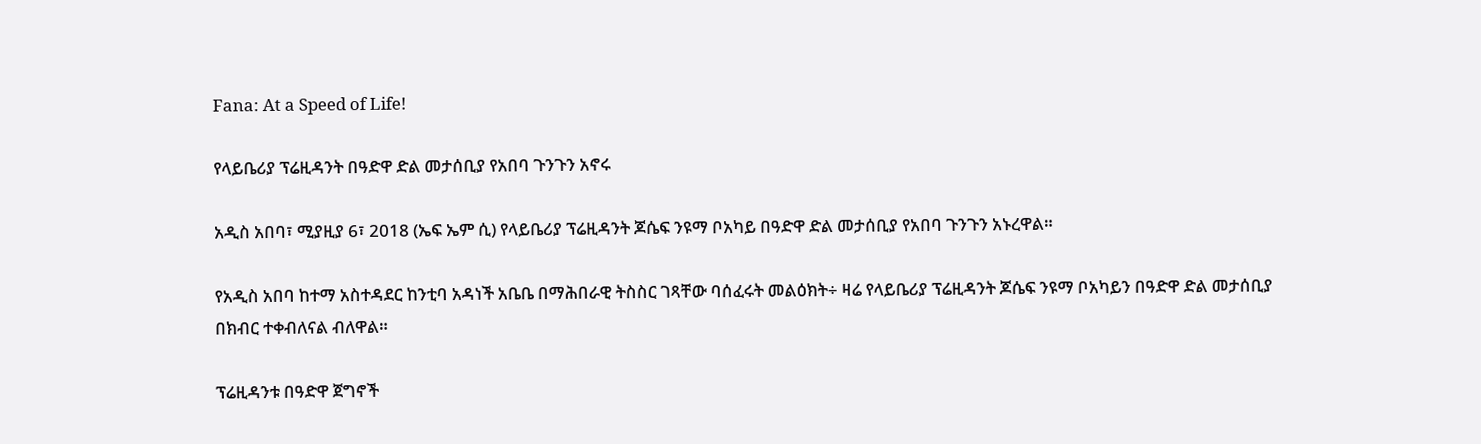Fana: At a Speed of Life!

የላይቤሪያ ፕሬዚዳንት በዓድዋ ድል መታሰቢያ የአበባ ጉንጉን አኖሩ

አዲስ አበባ፣ ሚያዚያ 6፣ 2018 (ኤፍ ኤም ሲ) የላይቤሪያ ፕሬዚዳንት ጆሴፍ ንዩማ ቦአካይ በዓድዋ ድል መታሰቢያ የአበባ ጉንጉን አኑረዋል።

የአዲስ አበባ ከተማ አስተዳደር ከንቲባ አዳነች አቤቤ በማሕበራዊ ትስስር ገጻቸው ባሰፈሩት መልዕክት÷ ዛሬ የላይቤሪያ ፕሬዚዳንት ጆሴፍ ንዩማ ቦአካይን በዓድዋ ድል መታሰቢያ በክብር ተቀብለናል ብለዋል።

ፕሬዚዳንቱ በዓድዋ ጀግኖች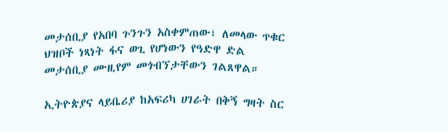መታሰቢያ የአበባ ጉንጉን አስቀምጠው፣ ለመላው ጥቁር ህዝቦች ነጻነት ፋና ወጊ የሆነውን የዓድዋ ድል መታሰቢያ ሙዚየም መጎብኘታቸውን ገልጸዋል።

ኢትዮጵያና ላይቤሪያ ከአፍሪካ ሀገራት በቅኝ ግዛት ስር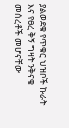ያልወደቁ የጥቁር ህዝቦች ኩራት እና የፀረ ቅኝ ግዛት ንቅናቄ መሰረቶች መሆናቸው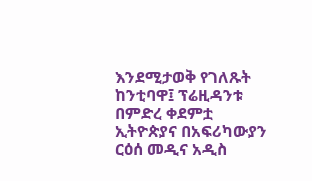እንደሚታወቅ የገለጹት ከንቲባዋ፤ ፕሬዚዳንቱ በምድረ ቀደምቷ ኢትዮጵያና በአፍሪካውያን ርዕሰ መዲና አዲስ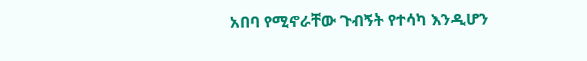አበባ የሚኖራቸው ጉብኝት የተሳካ እንዲሆን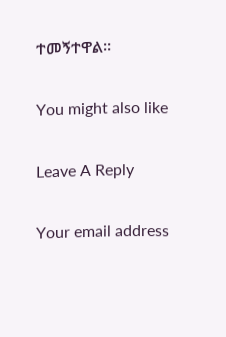ተመኝተዋል።

You might also like

Leave A Reply

Your email address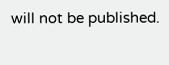will not be published.